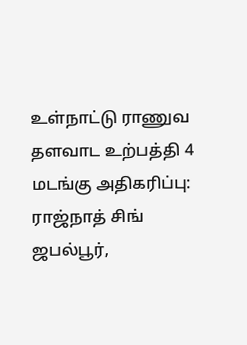உள்நாட்டு ராணுவ தளவாட உற்பத்தி 4 மடங்கு அதிகரிப்பு: ராஜ்நாத் சிங்
ஜபல்பூர்,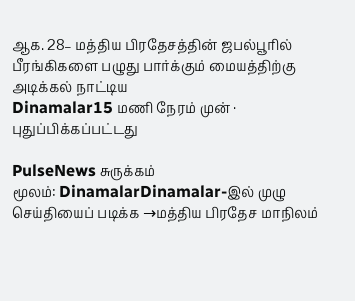ஆக. 28– மத்திய பிரதேசத்தின் ஜபல்பூரில் பீரங்கிகளை பழுது பார்க்கும் மையத்திற்கு அடிக்கல் நாட்டிய
Dinamalar15 மணி நேரம் முன் · புதுப்பிக்கப்பட்டது

PulseNews சுருக்கம்
மூலம்: DinamalarDinamalar-இல் முழு செய்தியைப் படிக்க →மத்திய பிரதேச மாநிலம்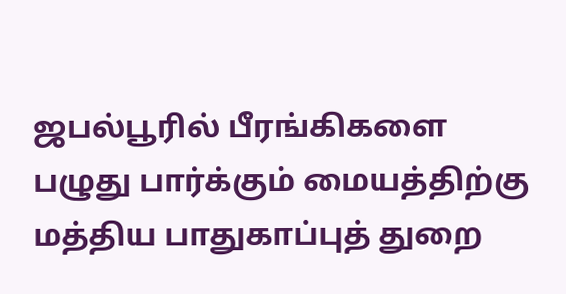ஜபல்பூரில் பீரங்கிகளை பழுது பார்க்கும் மையத்திற்கு மத்திய பாதுகாப்புத் துறை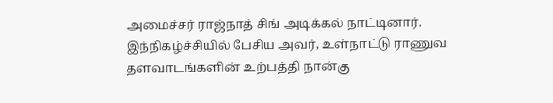அமைச்சர் ராஜ்நாத் சிங் அடிக்கல் நாட்டினார். இந்நிகழ்ச்சியில் பேசிய அவர், உள்நாட்டு ராணுவ தளவாடங்களின் உற்பத்தி நான்கு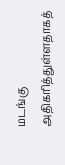மடங்கு அதிகரித்துள்ளதாகத்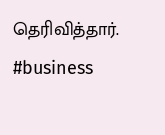தெரிவித்தார்.
#business